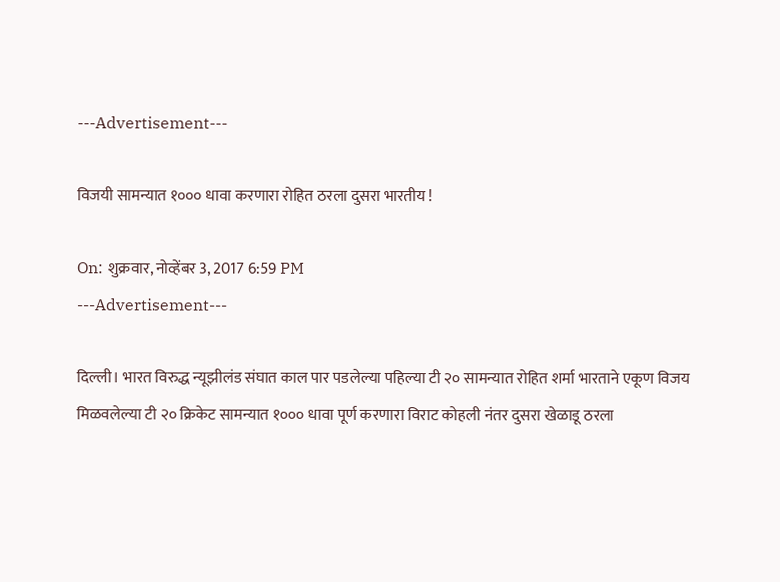---Advertisement---

विजयी सामन्यात १००० धावा करणारा रोहित ठरला दुसरा भारतीय !

On: शुक्रवार, नोव्हेंबर 3, 2017 6:59 PM
---Advertisement---

दिल्ली। भारत विरुद्ध न्यूझीलंड संघात काल पार पडलेल्या पहिल्या टी २० सामन्यात रोहित शर्मा भारताने एकूण विजय मिळवलेल्या टी २० क्रिकेट सामन्यात १००० धावा पूर्ण करणारा विराट कोहली नंतर दुसरा खेळाडू ठरला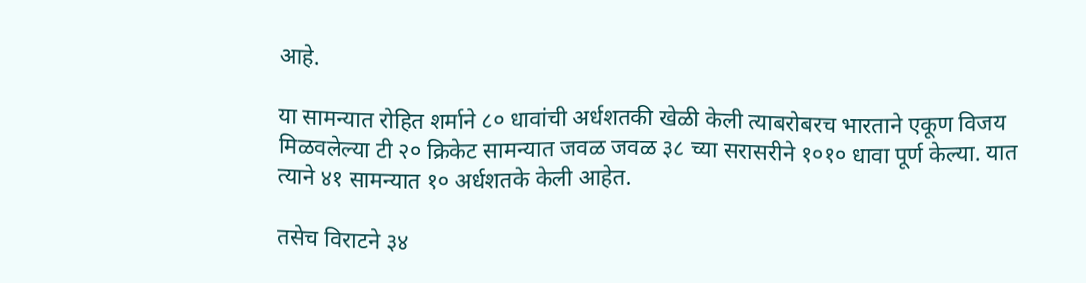आहे.

या सामन्यात रोहित शर्माने ८० धावांची अर्धशतकी खेळी केली त्याबरोबरच भारताने एकूण विजय मिळवलेल्या टी २० क्रिकेट सामन्यात जवळ जवळ ३८ च्या सरासरीने १०१० धावा पूर्ण केल्या. यात त्याने ४१ सामन्यात १० अर्धशतके केली आहेत.

तसेच विराटने ३४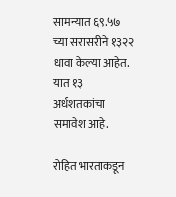सामन्यात ६९.५७ च्या सरासरीने १३२२ धावा केल्या आहेत. यात १३ अर्धशतकांचा समावेश आहे.

रोहित भारताकडून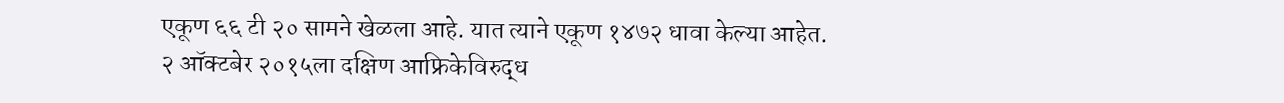एकूण ६६ टी २० सामने खेळला आहे. यात त्याने एकूण १४७२ धावा केल्या आहेत. २ ऑक्टबेर २०१५ला दक्षिण आफ्रिकेविरुद्ध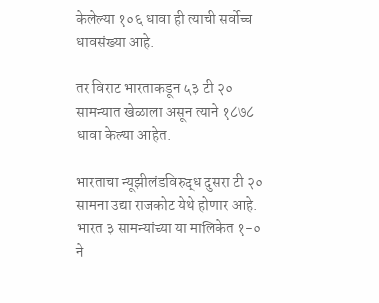केलेल्या १०६ धावा ही त्याची सर्वोच्च धावसंख्या आहे.

तर विराट भारताकडून ५३ टी २० सामन्यात खेळाला असून त्याने १८७८ धावा केल्या आहेत.

भारताचा न्यूझीलंडविरुद्ध दुसरा टी २० सामना उद्या राजकोट येथे होणार आहे. भारत ३ सामन्यांच्या या मालिकेत १-० ने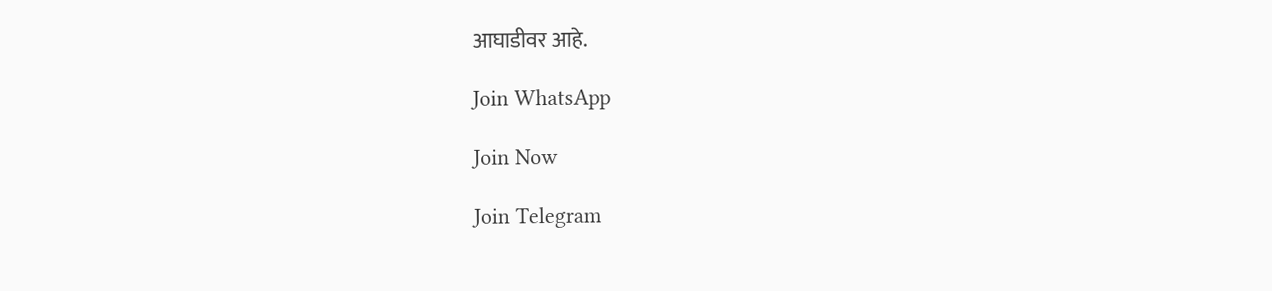आघाडीवर आहे.

Join WhatsApp

Join Now

Join Telegram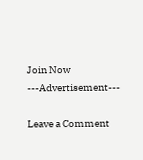Join Now
---Advertisement---

Leave a Comment